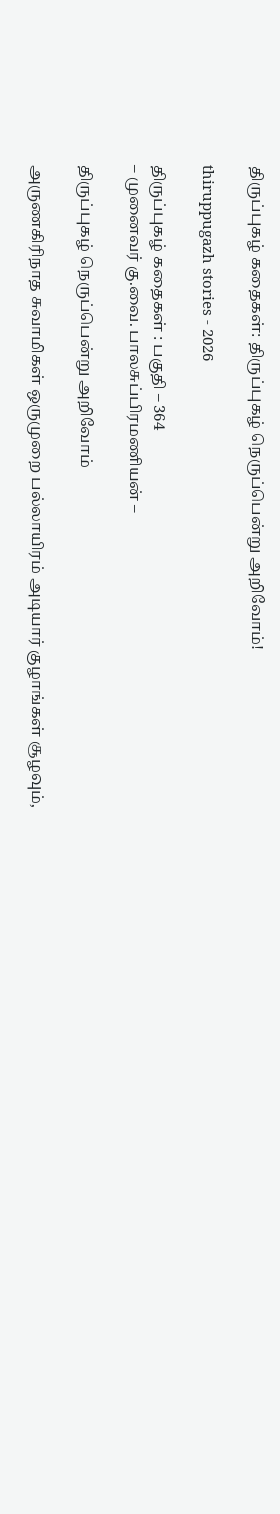திருப்புகழ் கதைகள்: திருப்புகழ் நெருப்பென்று அறிவோம்!

thiruppugazh stories - 2026

திருப்புகழ் கதைகள் : பகுதி – 364
– முனைவர் கு.வை. பாலசுப்பிரமணியன் –

திருப்புகழ் நெருப்பென்று அறிவோம்

அருணகிரிநாத சுவாமிகள் ஒருமுறை பல்லாயிரம் அடியார் குழாங்கள் சூழவும்,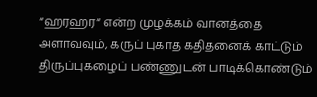“ஹரஹர“ என்ற முழக்கம் வானத்தை அளாவவும், கருப் புகாத கதிதனைக் காட்டும் திருப்புகழைப் பண்ணுடன் பாடிக்கொண்டும்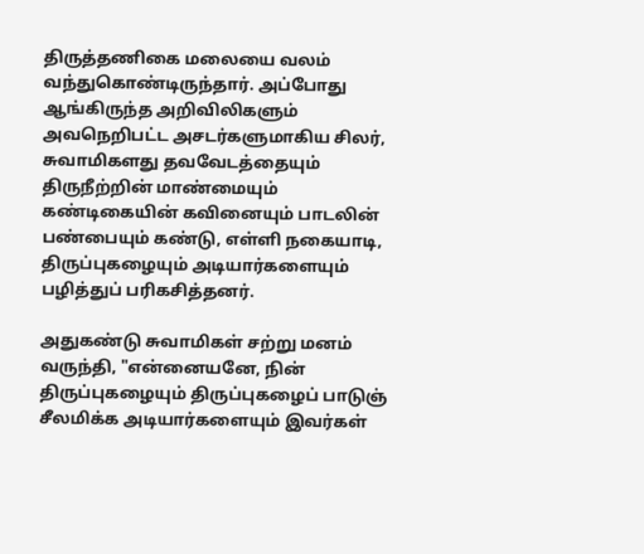திருத்தணிகை மலையை வலம் வந்துகொண்டிருந்தார். அப்போது ஆங்கிருந்த அறிவிலிகளும் அவநெறிபட்ட அசடர்களுமாகிய சிலர், சுவாமிகளது தவவேடத்தையும் திருநீற்றின் மாண்மையும் கண்டிகையின் கவினையும் பாடலின் பண்பையும் கண்டு, எள்ளி நகையாடி, திருப்புகழையும் அடியார்களையும் பழித்துப் பரிகசித்தனர்.

அதுகண்டு சுவாமிகள் சற்று மனம் வருந்தி, "என்னையனே, நின் திருப்புகழையும் திருப்புகழைப் பாடுஞ் சீலமிக்க அடியார்களையும் இவர்கள்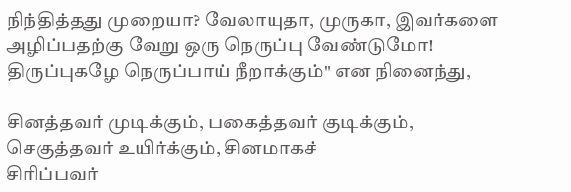நிந்தித்தது முறையா? வேலாயுதா, முருகா, இவர்களை அழிப்பதற்கு வேறு ஒரு நெருப்பு வேண்டுமோ! திருப்புகழே நெருப்பாய் நீறாக்கும்" என நினைந்து,

சினத்தவர் முடிக்கும், பகைத்தவர் குடிக்கும்,
செகுத்தவர் உயிர்க்கும், சினமாகச்
சிரிப்பவர்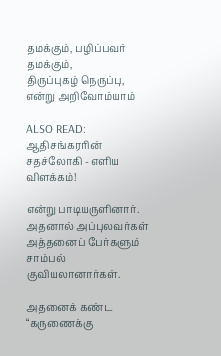தமக்கும், பழிப்பவர் தமக்கும்,
திருப்புகழ் நெருப்பு, என்று அறிவோம்யாம்

ALSO READ:  ஆதிசங்கரரின் சதச்லோகி - எளிய விளக்கம்!

என்று பாடியருளினார். அதனால் அப்புலவர்கள் அத்தனைப் பேர்களும் சாம்பல் குவியலானார்கள்.

அதனைக் கண்ட “கருணைக்கு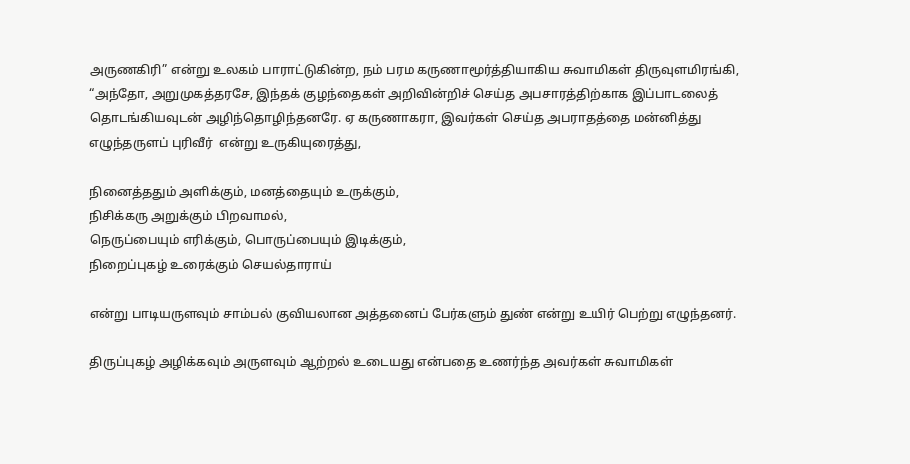அருணகிரி” என்று உலகம் பாராட்டுகின்ற, நம் பரம கருணாமூர்த்தியாகிய சுவாமிகள் திருவுளமிரங்கி, “அந்தோ, அறுமுகத்தரசே, இந்தக் குழந்தைகள் அறிவின்றிச் செய்த அபசாரத்திற்காக இப்பாடலைத் தொடங்கியவுடன் அழிந்தொழிந்தனரே. ஏ கருணாகரா, இவர்கள் செய்த அபராதத்தை மன்னித்து எழுந்தருளப் புரிவீர்  என்று உருகியுரைத்து,

நினைத்ததும் அளிக்கும், மனத்தையும் உருக்கும்,
நிசிக்கரு அறுக்கும் பிறவாமல்,
நெருப்பையும் எரிக்கும், பொருப்பையும் இடிக்கும்,
நிறைப்புகழ் உரைக்கும் செயல்தாராய்

என்று பாடியருளவும் சாம்பல் குவியலான அத்தனைப் பேர்களும் துண் என்று உயிர் பெற்று எழுந்தனர்.

திருப்புகழ் அழிக்கவும் அருளவும் ஆற்றல் உடையது என்பதை உணர்ந்த அவர்கள் சுவாமிகள்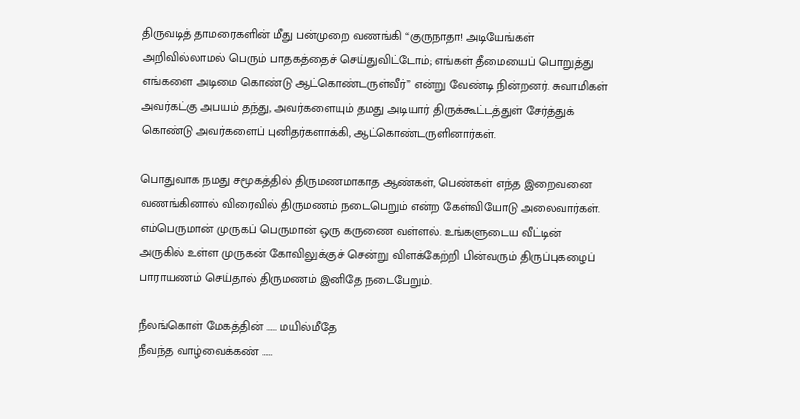திருவடித் தாமரைகளின் மீது பன்முறை வணங்கி “குருநாதா! அடியேங்கள் அறிவில்லாமல் பெரும் பாதகத்தைச் செய்துவிட்டோம்; எங்கள் தீமையைப் பொறுத்து எங்களை அடிமை கொண்டு ஆட்கொண்டருள்வீர்” என்று வேண்டி நின்றனர். சுவாமிகள் அவர்கட்கு அபயம் தந்து, அவர்களையும் தமது அடியார் திருக்கூட்டத்துள் சேர்த்துக் கொண்டு அவர்களைப் புனிதர்களாக்கி, ஆட்கொண்டருளினார்கள்.

பொதுவாக நமது சமூகத்தில் திருமணமாகாத ஆண்கள், பெண்கள் எந்த இறைவனை வணங்கினால் விரைவில் திருமணம் நடைபெறும் என்ற கேள்வியோடு அலைவார்கள். எம்பெருமான் முருகப் பெருமான் ஒரு கருணை வள்ளல். உங்களுடைய வீட்டின் அருகில் உள்ள முருகன் கோவிலுக்குச் சென்று விளக்கேற்றி பின்வரும் திருப்புகழைப் பாராயணம் செய்தால் திருமணம் இனிதே நடைபேறும்.

நீலங்கொள் மேகத்தின் …… மயில்மீதே
நீவந்த வாழ்வைக்கண் ……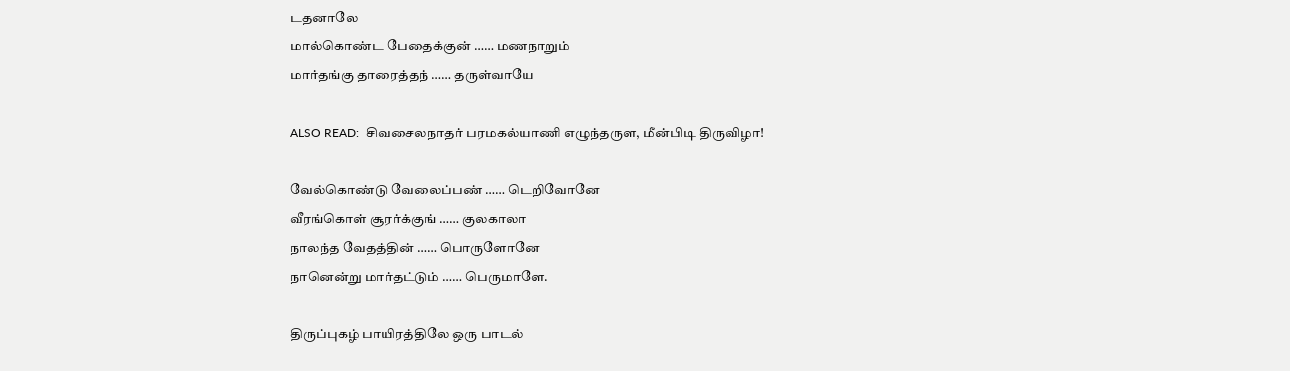டதனாலே
மால்கொண்ட பேதைக்குன் …… மணநாறும்
மார்தங்கு தாரைத்தந் …… தருள்வாயே

ALSO READ:  சிவசைலநாதர் பரமகல்யாணி எழுந்தருள, மீன்பிடி திருவிழா!

வேல்கொண்டு வேலைப்பண் …… டெறிவோனே
வீரங்கொள் சூரர்க்குங் …… குலகாலா
நாலந்த வேதத்தின் …… பொருளோனே
நானென்று மார்தட்டும் …… பெருமாளே.

திருப்புகழ் பாயிரத்திலே ஒரு பாடல்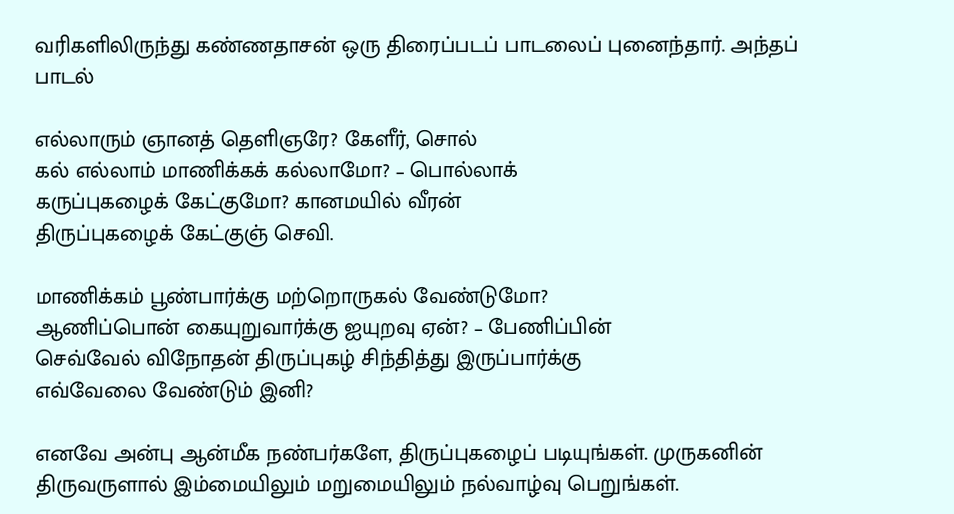வரிகளிலிருந்து கண்ணதாசன் ஒரு திரைப்படப் பாடலைப் புனைந்தார். அந்தப் பாடல்

எல்லாரும் ஞானத் தெளிஞரே? கேளீர், சொல்
கல் எல்லாம் மாணிக்கக் கல்லாமோ? – பொல்லாக்
கருப்புகழைக் கேட்குமோ? கானமயில் வீரன்
திருப்புகழைக் கேட்குஞ் செவி.

மாணிக்கம் பூண்பார்க்கு மற்றொருகல் வேண்டுமோ?
ஆணிப்பொன் கையுறுவார்க்கு ஐயுறவு ஏன்? – பேணிப்பின்
செவ்வேல் விநோதன் திருப்புகழ் சிந்தித்து இருப்பார்க்கு
எவ்வேலை வேண்டும் இனி?

எனவே அன்பு ஆன்மீக நண்பர்களே, திருப்புகழைப் படியுங்கள். முருகனின் திருவருளால் இம்மையிலும் மறுமையிலும் நல்வாழ்வு பெறுங்கள்.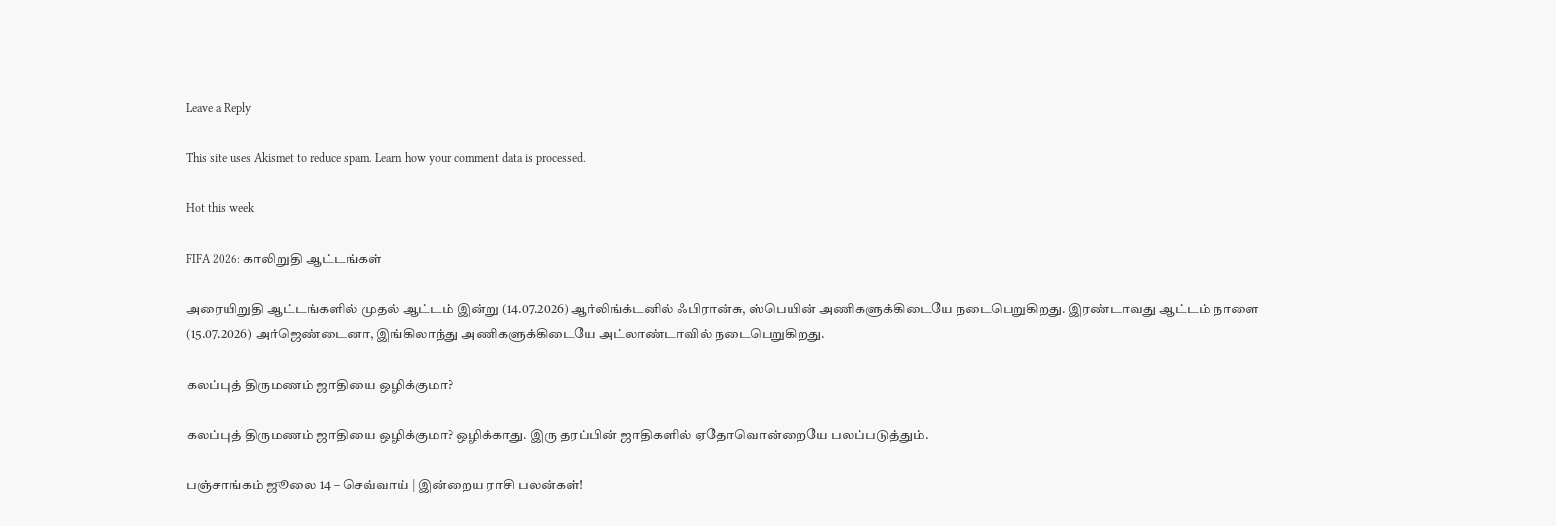Leave a Reply

This site uses Akismet to reduce spam. Learn how your comment data is processed.

Hot this week

FIFA 2026: காலிறுதி ஆட்டங்கள்

அரையிறுதி ஆட்டங்களில் முதல் ஆட்டம் இன்று (14.07.2026) ஆர்லிங்க்டனில் ஃபிரான்சு, ஸ்பெயின் அணிகளுக்கிடையே நடைபெறுகிறது. இரண்டாவது ஆட்டம் நாளை (15.07.2026) அர்ஜெண்டைனா, இங்கிலாந்து அணிகளுக்கிடையே அட்லாண்டாவில் நடைபெறுகிறது.

கலப்புத் திருமணம் ஜாதியை ஒழிக்குமா?

கலப்புத் திருமணம் ஜாதியை ஒழிக்குமா? ஒழிக்காது. இரு தரப்பின் ஜாதிகளில் ஏதோவொன்றையே பலப்படுத்தும்.

பஞ்சாங்கம் ஜூலை 14 – செவ்வாய் | இன்றைய ராசி பலன்கள்!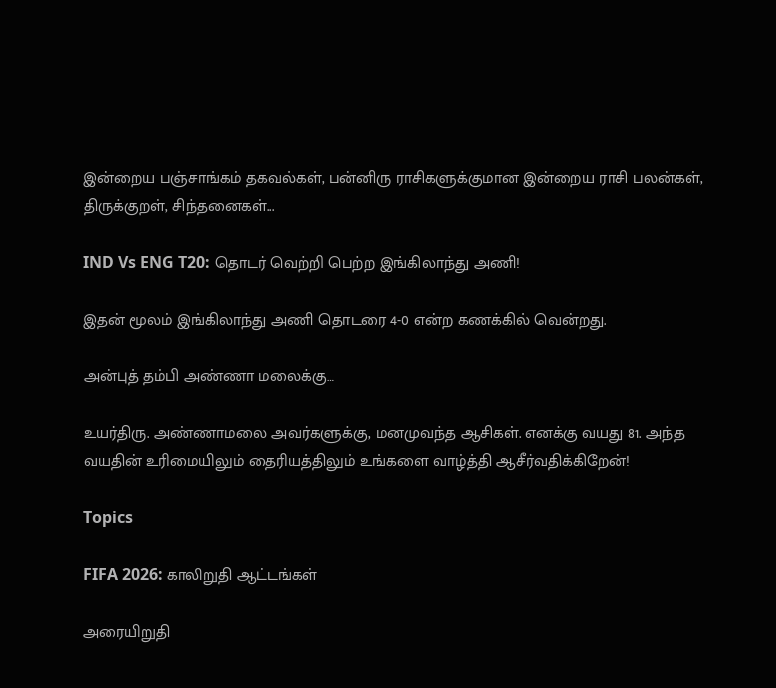இன்றைய பஞ்சாங்கம் தகவல்கள், பன்னிரு ராசிகளுக்குமான இன்றைய ராசி பலன்கள், திருக்குறள், சிந்தனைகள்...

IND Vs ENG T20: தொடர் வெற்றி பெற்ற இங்கிலாந்து அணி!

இதன் மூலம் இங்கிலாந்து அணி தொடரை 4-0 என்ற கணக்கில் வென்றது.

அன்புத் தம்பி அண்ணா மலைக்கு…

உயர்திரு. அண்ணாமலை அவர்களுக்கு, மனமுவந்த ஆசிகள். எனக்கு வயது 81. அந்த வயதின் உரிமையிலும் தைரியத்திலும் உங்களை வாழ்த்தி ஆசீர்வதிக்கிறேன்!

Topics

FIFA 2026: காலிறுதி ஆட்டங்கள்

அரையிறுதி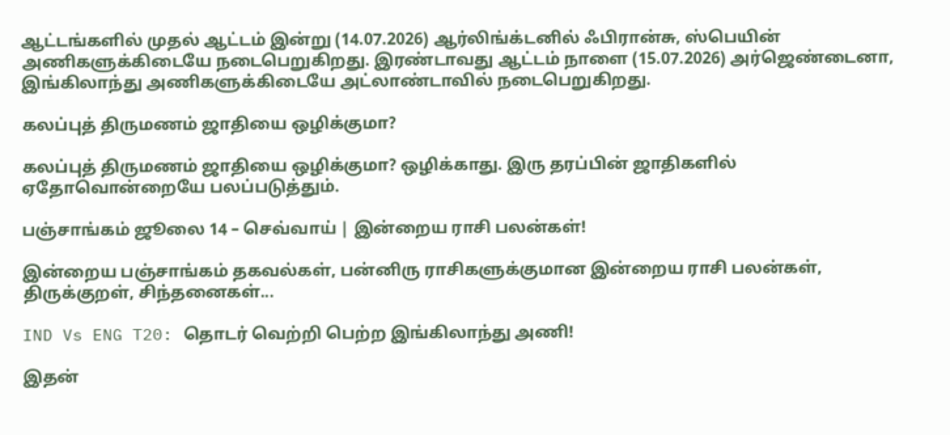ஆட்டங்களில் முதல் ஆட்டம் இன்று (14.07.2026) ஆர்லிங்க்டனில் ஃபிரான்சு, ஸ்பெயின் அணிகளுக்கிடையே நடைபெறுகிறது. இரண்டாவது ஆட்டம் நாளை (15.07.2026) அர்ஜெண்டைனா, இங்கிலாந்து அணிகளுக்கிடையே அட்லாண்டாவில் நடைபெறுகிறது.

கலப்புத் திருமணம் ஜாதியை ஒழிக்குமா?

கலப்புத் திருமணம் ஜாதியை ஒழிக்குமா? ஒழிக்காது. இரு தரப்பின் ஜாதிகளில் ஏதோவொன்றையே பலப்படுத்தும்.

பஞ்சாங்கம் ஜூலை 14 – செவ்வாய் | இன்றைய ராசி பலன்கள்!

இன்றைய பஞ்சாங்கம் தகவல்கள், பன்னிரு ராசிகளுக்குமான இன்றைய ராசி பலன்கள், திருக்குறள், சிந்தனைகள்...

IND Vs ENG T20: தொடர் வெற்றி பெற்ற இங்கிலாந்து அணி!

இதன்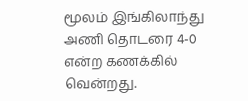மூலம் இங்கிலாந்து அணி தொடரை 4-0 என்ற கணக்கில் வென்றது.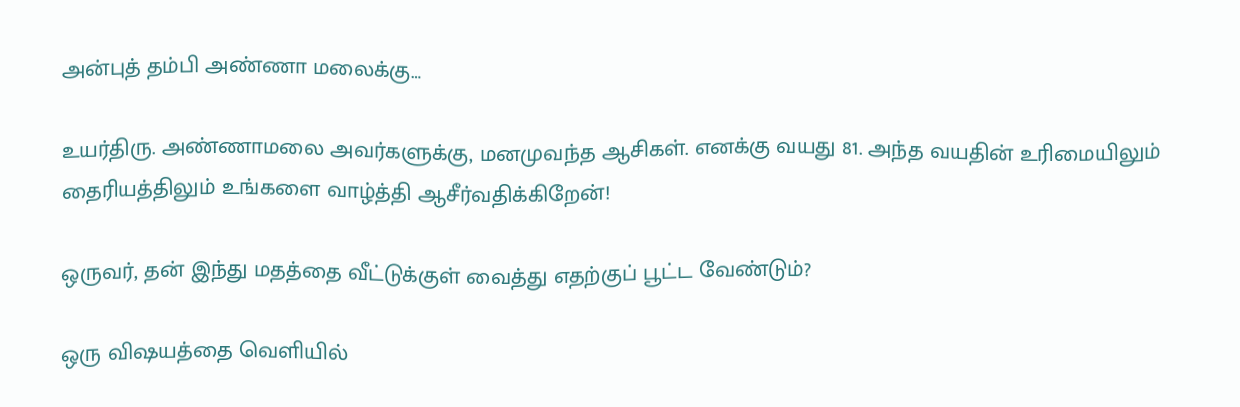அன்புத் தம்பி அண்ணா மலைக்கு…

உயர்திரு. அண்ணாமலை அவர்களுக்கு, மனமுவந்த ஆசிகள். எனக்கு வயது 81. அந்த வயதின் உரிமையிலும் தைரியத்திலும் உங்களை வாழ்த்தி ஆசீர்வதிக்கிறேன்!

ஒருவர், தன் இந்து மதத்தை வீட்டுக்குள் வைத்து எதற்குப் பூட்ட வேண்டும்?

ஒரு விஷயத்தை வெளியில்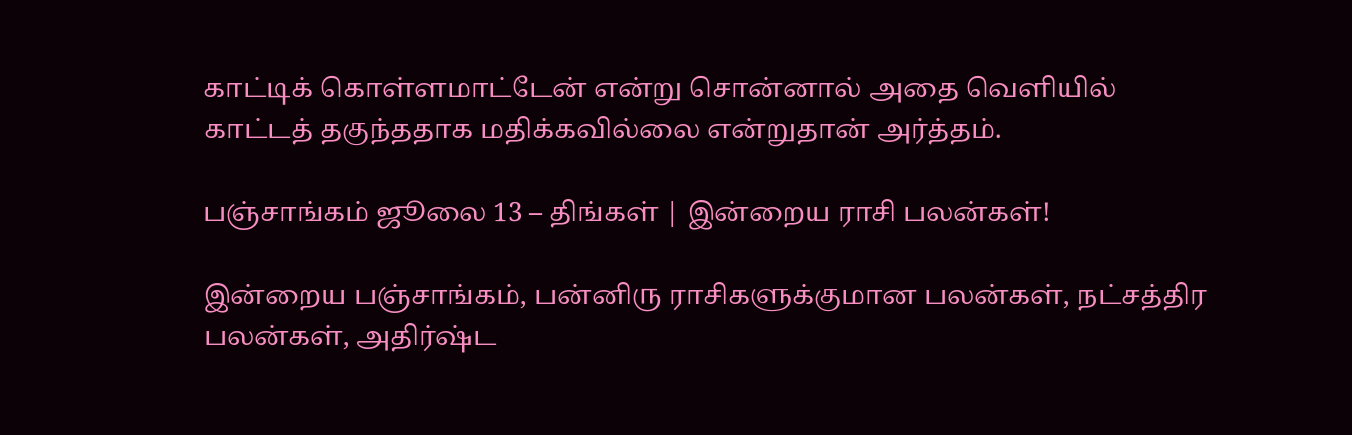காட்டிக் கொள்ளமாட்டேன் என்று சொன்னால் அதை வெளியில் காட்டத் தகுந்ததாக மதிக்கவில்லை என்றுதான் அர்த்தம்.

பஞ்சாங்கம் ஜூலை 13 – திங்கள் | இன்றைய ராசி பலன்கள்!

இன்றைய பஞ்சாங்கம், பன்னிரு ராசிகளுக்குமான பலன்கள், நட்சத்திர பலன்கள், அதிர்ஷ்ட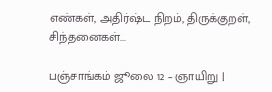எண்கள், அதிர்ஷ்ட நிறம், திருக்குறள், சிந்தனைகள்...

பஞ்சாங்கம் ஜூலை 12 – ஞாயிறு |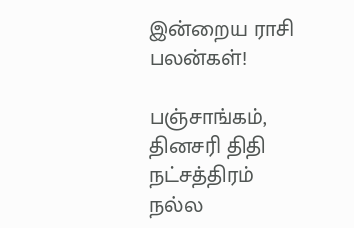இன்றைய ராசி பலன்கள்!

பஞ்சாங்கம், தினசரி திதி நட்சத்திரம் நல்ல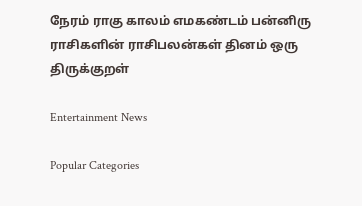நேரம் ராகு காலம் எமகண்டம் பன்னிரு ராசிகளின் ராசிபலன்கள் தினம் ஒரு திருக்குறள்

Entertainment News

Popular Categories